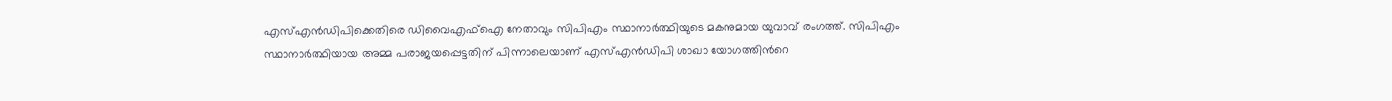എസ്‌എൻഡിപിക്കെതിരെ ഡിവൈഎഫ്‌ഐ നേതാവും സിപിഎം സ്ഥാനാര്‍ത്ഥിയുടെ മകനുമായ യുവാവ് രംഗത്ത്. സിപിഎം സ്ഥാനാര്‍ത്ഥിയായ അമ്മ പരാജയപ്പെട്ടതിന് പിന്നാലെയാണ് എസ്‌എൻഡിപി ശാഖാ യോഗത്തിന്‍റെ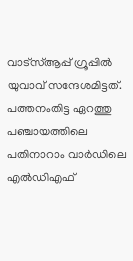വാട്സ്‌ആപ്പ് ഗ്രൂപ്പില്‍ യുവാവ് സന്ദേശമിട്ടത്. പത്തനംതിട്ട ഏറത്തു പഞ്ചായത്തിലെ പതിനാറാം വാര്‍ഡിലെ എല്‍ഡിഎഫ്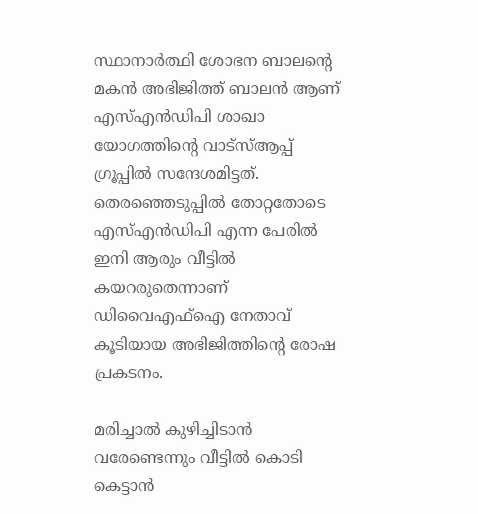സ്ഥാനാര്‍ത്ഥി ശോഭന ബാലന്‍റെ മകൻ അഭിജിത്ത് ബാലൻ ആണ് എസ്‌എൻഡിപി ശാഖാ യോഗത്തിന്‍റെ വാട്സ്‌ആപ്പ് ഗ്രൂപ്പില്‍ സന്ദേശമിട്ടത്. തെരഞ്ഞെടുപ്പില്‍ തോറ്റതോടെ എസ്‌എൻഡിപി എന്ന പേരില്‍ ഇനി ആരും വീട്ടില്‍ കയറരുതെന്നാണ് ഡിവൈഎഫ്‌ഐ നേതാവ് കൂടിയായ അഭിജിത്തിന്‍റെ രോഷ പ്രകടനം.

മരിച്ചാല്‍ കുഴിച്ചിടാൻ വരേണ്ടെന്നും വീട്ടില്‍ കൊടി കെട്ടാൻ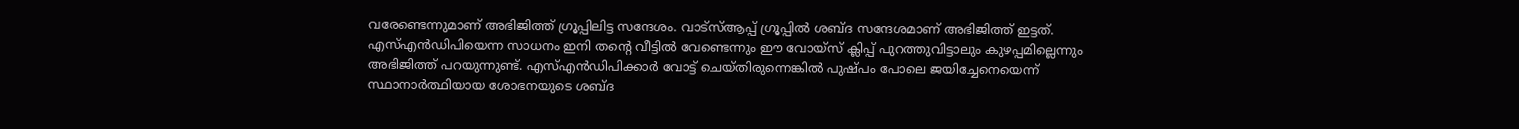വരേണ്ടെന്നുമാണ് അഭിജിത്ത് ഗ്രൂപ്പിലിട്ട സന്ദേശം. വാട്സ്‌ആപ്പ് ഗ്രൂപ്പില്‍ ശബ്ദ സന്ദേശമാണ് അഭിജിത്ത് ഇട്ടത്. എസ്‌എൻഡിപിയെന്ന സാധനം ഇനി തന്‍റെ വീട്ടില്‍ വേണ്ടെന്നും ഈ വോയ്സ് ക്ലിപ്പ് പുറത്തുവിട്ടാലും കുഴപ്പമില്ലെന്നും അഭിജിത്ത് പറയുന്നുണ്ട്. എസ്‌എൻഡിപിക്കാര്‍ വോട്ട് ചെയ്തിരുന്നെങ്കില്‍ പുഷ്പം പോലെ ജയിച്ചേനെയെന്ന് സ്ഥാനാര്‍ത്ഥിയായ ശോഭനയുടെ ശബ്ദ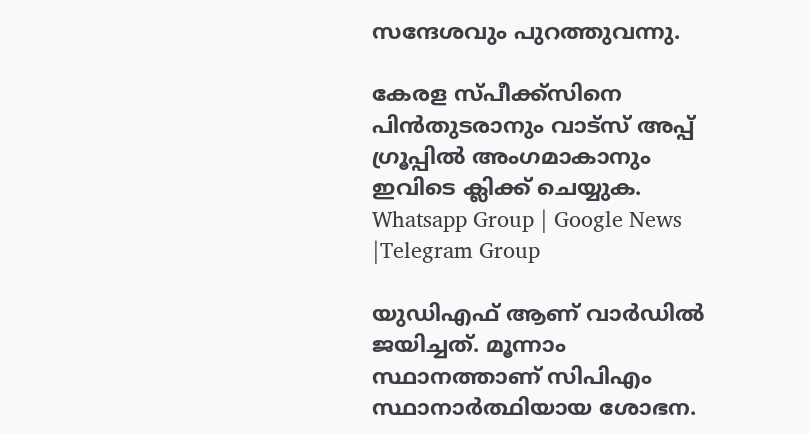സന്ദേശവും പുറത്തുവന്നു.

കേരള സ്പീക്ക്സിനെ പിൻതുടരാനും വാട്സ് അപ്പ് ഗ്രൂപ്പിൽ അംഗമാകാനും ഇവിടെ ക്ലിക്ക് ചെയ്യുക. Whatsapp Group | Google News |Telegram Group

യുഡിഎഫ് ആണ് വാര്‍ഡില്‍ ജയിച്ചത്. മൂന്നാം സ്ഥാനത്താണ് സിപിഎം സ്ഥാനാര്‍ത്ഥിയായ ശോഭന.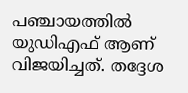പഞ്ചായത്തില്‍ യുഡിഎഫ് ആണ് വിജയിച്ചത്. തദ്ദേശ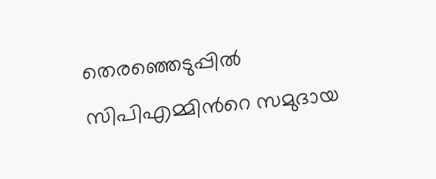തെരഞ്ഞെടുപ്പില്‍ സിപിഎമ്മിന്‍റെ സമുദായ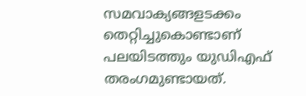സമവാക്യങ്ങളടക്കം തെറ്റിച്ചുകൊണ്ടാണ് പലയിടത്തും യുഡിഎഫ് തരംഗമുണ്ടായത്.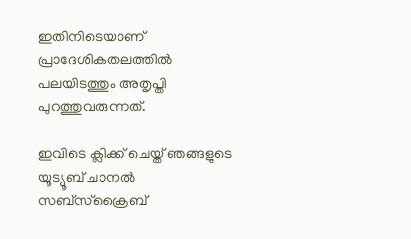ഇതിനിടെയാണ് പ്രാദേശികതലത്തില്‍ പലയിടത്തും അതൃപ്തി പുറത്തുവരുന്നത്.

ഇവിടെ ക്ലിക്ക് ചെയ്ത് ഞങ്ങളുടെ യൂട്യൂബ് ചാനൽ സബ്സ്ക്രൈബ്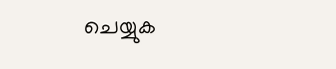ചെയ്യുക